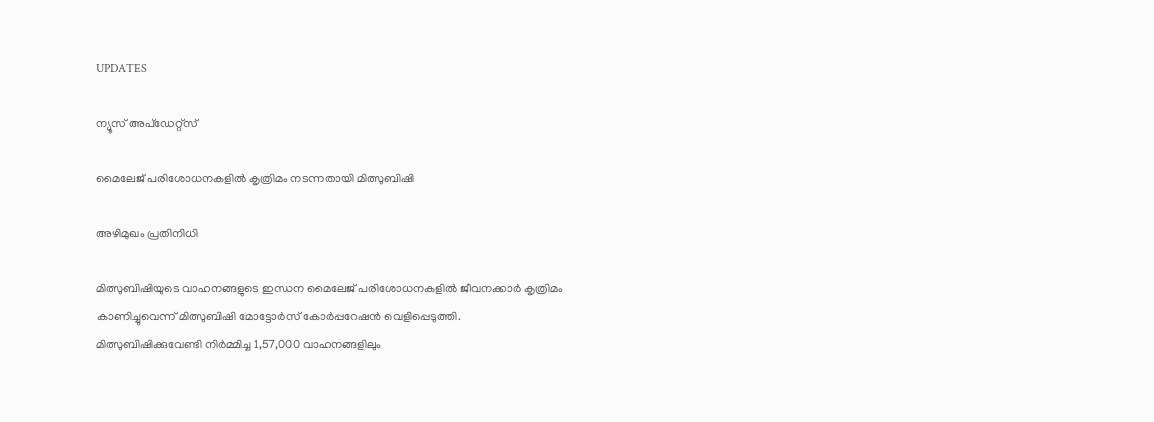UPDATES

ന്യൂസ് അപ്ഡേറ്റ്സ്

മൈലേജ് പരിശോധനകളില്‍ കൃത്രിമം നടന്നതായി മിത്സുബിഷി

അഴിമുഖം പ്രതിനിധി

മിത്സുബിഷിയുടെ വാഹനങ്ങളുടെ ഇന്ധന മൈലേജ് പരിശോധനകളില്‍ ജീവനക്കാര്‍ കൃത്രിമം കാണിച്ചുവെന്ന് മിത്സുബിഷി മോട്ടോര്‍സ് കോര്‍പ്പറേഷന്‍ വെളിപ്പെടുത്തി. മിത്സുബിഷിക്കുവേണ്ടി നിര്‍മ്മിച്ച 1,57,000 വാഹനങ്ങളിലും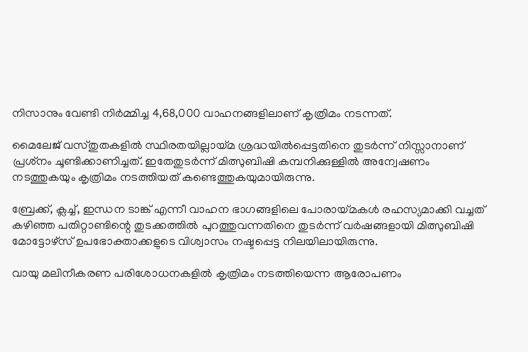നിസാനും വേണ്ടി നിര്‍മ്മിച്ച 4,68,000 വാഹനങ്ങളിലാണ് കൃത്രിമം നടന്നത്.

മൈലേജ് വസ്തുതകളില്‍ സ്ഥിരതയില്ലായ്മ ശ്രദ്ധയില്‍പ്പെട്ടതിനെ തുടര്‍ന്ന് നിസ്സാനാണ് പ്രശ്‌നം ചൂണ്ടിക്കാണിച്ചത്. ഇതേതുടര്‍ന്ന് മിത്സുബിഷി കമ്പനിക്കുള്ളില്‍ അന്വേഷണം നടത്തുകയും കൃത്രിമം നടത്തിയത് കണ്ടെത്തുകയുമായിരുന്നു.

ബ്രേക്ക്, ക്ലച്ച്, ഇന്ധന ടാങ്ക് എന്നീ വാഹന ഭാഗങ്ങളിലെ പോരായ്മകള്‍ രഹസ്യമാക്കി വച്ചത് കഴിഞ്ഞ പതിറ്റാണ്ടിന്റെ തുടക്കത്തില്‍ പുറത്തുവന്നതിനെ തുടര്‍ന്ന് വര്‍ഷങ്ങളായി മിത്സുബിഷി മോട്ടോഴ്‌സ് ഉപഭോക്താക്കളുടെ വിശ്വാസം നഷ്ടപ്പെട്ട നിലയിലായിരുന്നു.

വായു മലിനീകരണ പരിശോധനകളില്‍ കൃത്രിമം നടത്തിയെന്ന ആരോപണം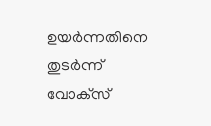ഉയര്‍ന്നതിനെ തുടര്‍ന്ന് വോക്‌സ്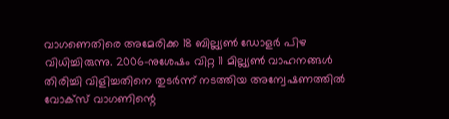വാഗണെതിരെ അമേരിക്ക 18 ബില്ല്യണ്‍ ഡോളര്‍ പിഴ വിധിച്ചിരുന്നു. 2006-നുശേഷം വിറ്റ 11 മില്ല്യണ്‍ വാഹനങ്ങള്‍ തിരിച്ചി വിളിച്ചതിനെ തുടര്‍ന്ന് നടത്തിയ അന്വേഷണത്തില്‍ വോക്‌സ് വാഗണിന്റെ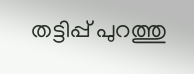തട്ടിപ്പ് പുറത്തു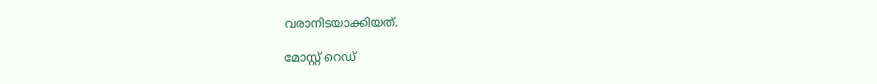വരാനിടയാക്കിയത്.

മോസ്റ്റ് റെഡ്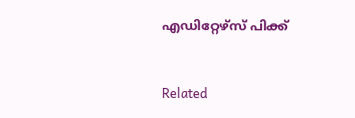എഡിറ്റേഴ്സ് പിക്ക്


Related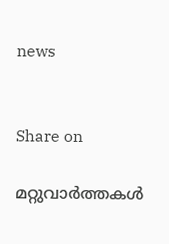news


Share on

മറ്റുവാര്‍ത്തകള്‍